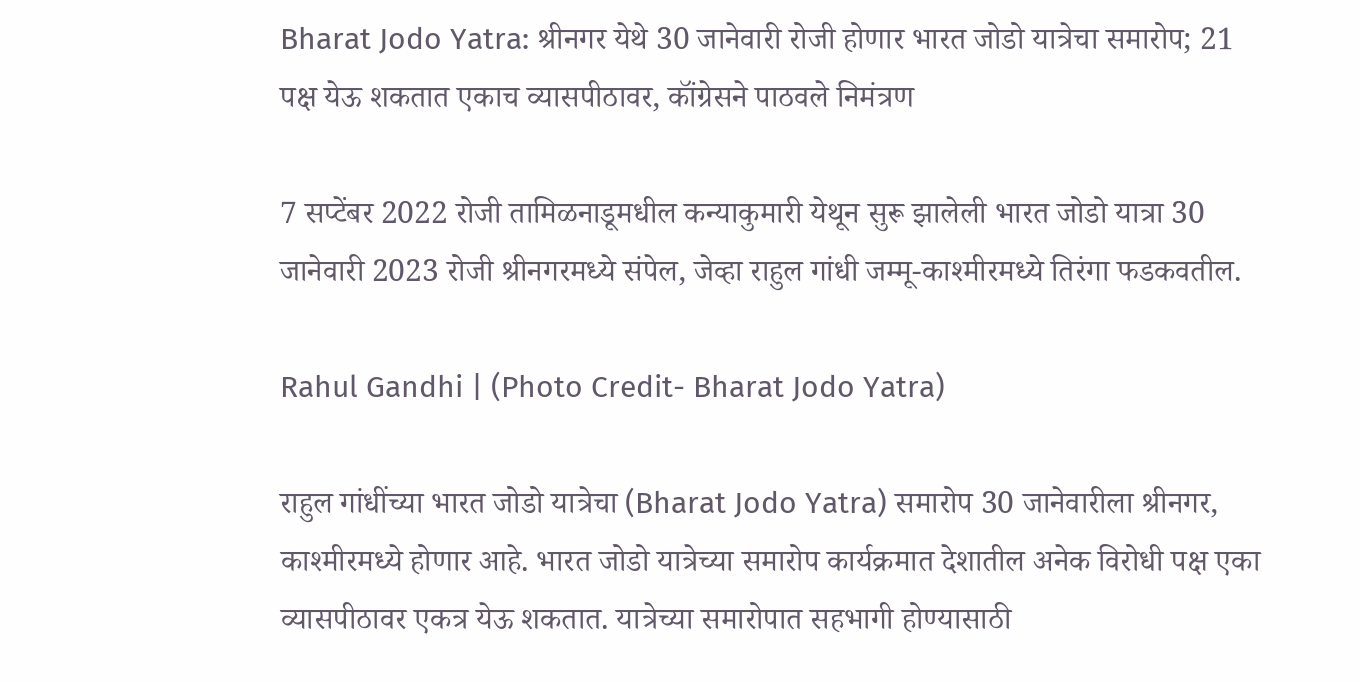Bharat Jodo Yatra: श्रीनगर येथे 30 जानेवारी रोजी होणार भारत जोडो यात्रेचा समारोप; 21 पक्ष येऊ शकतात एकाच व्यासपीठावर, कॉंग्रेसने पाठवले निमंत्रण

7 सप्टेंबर 2022 रोजी तामिळनाडूमधील कन्याकुमारी येथून सुरू झालेली भारत जोडो यात्रा 30 जानेवारी 2023 रोजी श्रीनगरमध्ये संपेल, जेव्हा राहुल गांधी जम्मू-काश्मीरमध्ये तिरंगा फडकवतील.

Rahul Gandhi | (Photo Credit- Bharat Jodo Yatra)

राहुल गांधींच्या भारत जोडो यात्रेचा (Bharat Jodo Yatra) समारोप 30 जानेवारीला श्रीनगर, काश्मीरमध्ये होणार आहे. भारत जोडो यात्रेच्या समारोप कार्यक्रमात देशातील अनेक विरोधी पक्ष एका व्यासपीठावर एकत्र येऊ शकतात. यात्रेच्या समारोपात सहभागी होण्यासाठी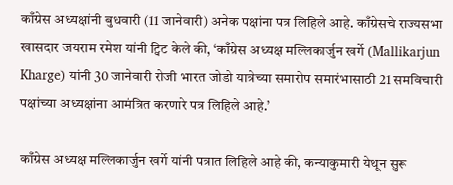काँग्रेस अध्यक्षांनी बुधवारी (11 जानेवारी) अनेक पक्षांना पत्र लिहिले आहे. काँग्रेसचे राज्यसभा खासदार जयराम रमेश यांनी ट्विट केले की, ‘काँग्रेस अध्यक्ष मल्लिकार्जुन खर्गे (Mallikarjun Kharge) यांनी 30 जानेवारी रोजी भारत जोडो यात्रेच्या समारोप समारंभासाठी 21 समविचारी पक्षांच्या अध्यक्षांना आमंत्रित करणारे पत्र लिहिले आहे.’

काँग्रेस अध्यक्ष मल्लिकार्जुन खर्गे यांनी पत्रात लिहिले आहे की, कन्याकुमारी येथून सुरू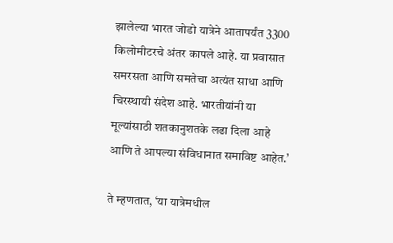झालेल्या भारत जोडो यात्रेने आतापर्यंत 3300 किलोमीटरचे अंतर कापले आहे. या प्रवासात समरसता आणि समतेचा अत्यंत साधा आणि चिरस्थायी संदेश आहे. भारतीयांनी या मूल्यांसाठी शतकानुशतके लढा दिला आहे आणि ते आपल्या संविधानात समाविष्ट आहेत.’

ते म्हणतात, ‘या यात्रेमधील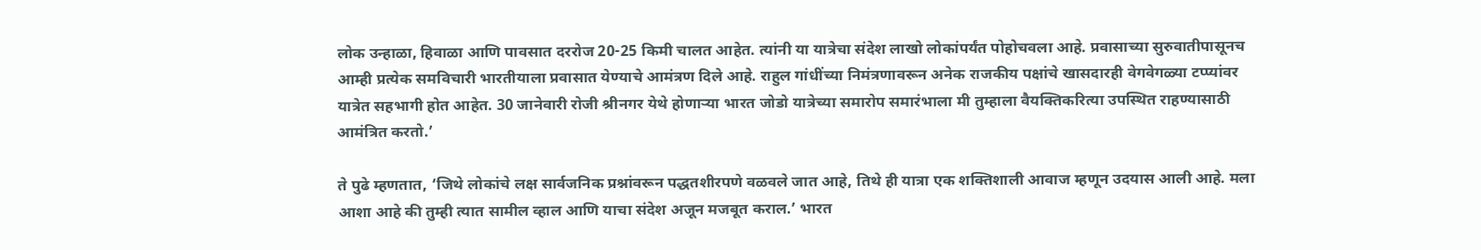लोक उन्हाळा, हिवाळा आणि पावसात दररोज 20-25 किमी चालत आहेत. त्यांनी या यात्रेचा संदेश लाखो लोकांपर्यंत पोहोचवला आहे. प्रवासाच्या सुरुवातीपासूनच आम्ही प्रत्येक समविचारी भारतीयाला प्रवासात येण्याचे आमंत्रण दिले आहे. राहुल गांधींच्या निमंत्रणावरून अनेक राजकीय पक्षांचे खासदारही वेगवेगळ्या टप्प्यांवर यात्रेत सहभागी होत आहेत. 30 जानेवारी रोजी श्रीनगर येथे होणाऱ्या भारत जोडो यात्रेच्या समारोप समारंभाला मी तुम्हाला वैयक्तिकरित्या उपस्थित राहण्यासाठी आमंत्रित करतो.’

ते पुढे म्हणतात, ‘जिथे लोकांचे लक्ष सार्वजनिक प्रश्नांवरून पद्धतशीरपणे वळवले जात आहे, तिथे ही यात्रा एक शक्तिशाली आवाज म्हणून उदयास आली आहे. मला आशा आहे की तुम्ही त्यात सामील व्हाल आणि याचा संदेश अजून मजबूत कराल.’ भारत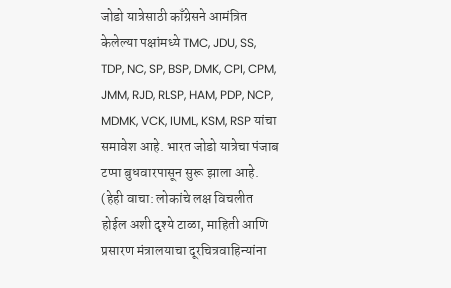जोडो यात्रेसाठी काँग्रेसने आमंत्रित केलेल्या पक्षांमध्ये TMC, JDU, SS, TDP, NC, SP, BSP, DMK, CPI, CPM, JMM, RJD, RLSP, HAM, PDP, NCP, MDMK, VCK, IUML, KSM, RSP यांचा समावेश आहे. भारत जोडो यात्रेचा पंजाब टप्पा बुधवारपासून सुरू झाला आहे. (हेही वाचा: लोकांचे लक्ष विचलीत होईल अशी दृश्ये टाळा, माहिती आणि प्रसारण मंत्रालयाचा दूरचित्रवाहिन्यांना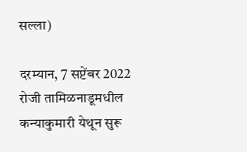सल्ला)

दरम्यान, 7 सप्टेंबर 2022 रोजी तामिळनाडूमधील कन्याकुमारी येथून सुरू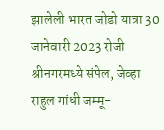झालेली भारत जोडो यात्रा 30 जानेवारी 2023 रोजी श्रीनगरमध्ये संपेल, जेव्हा राहुल गांधी जम्मू-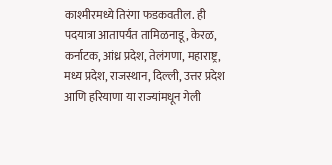काश्मीरमध्ये तिरंगा फडकवतील. ही पदयात्रा आतापर्यंत तामिळनाडू, केरळ, कर्नाटक, आंध्र प्रदेश, तेलंगणा, महाराष्ट्र, मध्य प्रदेश, राजस्थान, दिल्ली, उत्तर प्रदेश आणि हरियाणा या राज्यांमधून गेली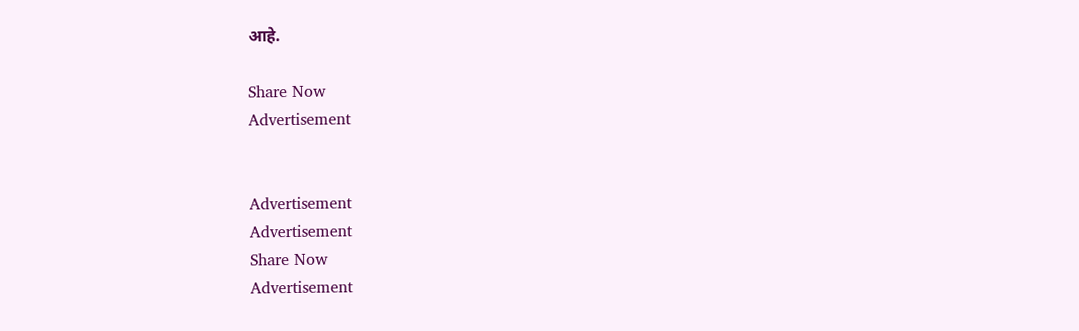आहे.

Share Now
Advertisement


Advertisement
Advertisement
Share Now
Advertisement